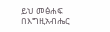ይህ መፅሐፍ በእግዚአብሔር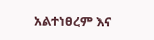አልተነፀረም እና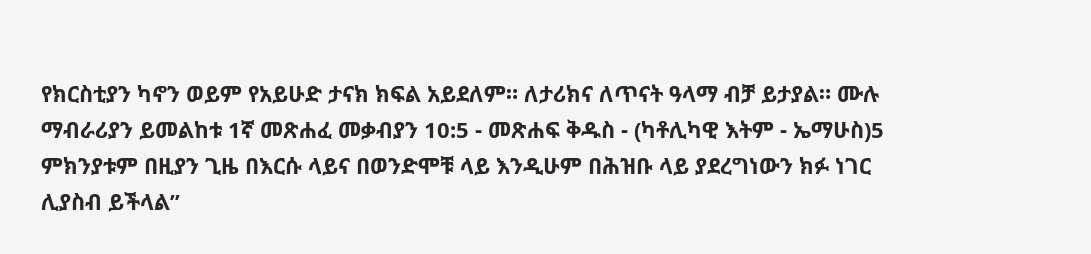የክርስቲያን ካኖን ወይም የአይሁድ ታናክ ክፍል አይደለም። ለታሪክና ለጥናት ዓላማ ብቻ ይታያል። ሙሉ ማብራሪያን ይመልከቱ 1ኛ መጽሐፈ መቃብያን 10:5 - መጽሐፍ ቅዱስ - (ካቶሊካዊ እትም - ኤማሁስ)5 ምክንያቱም በዚያን ጊዜ በእርሱ ላይና በወንድሞቹ ላይ እንዲሁም በሕዝቡ ላይ ያደረግነውን ክፉ ነገር ሊያስብ ይችላል”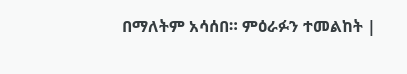በማለትም አሳሰበ። ምዕራፉን ተመልከት |